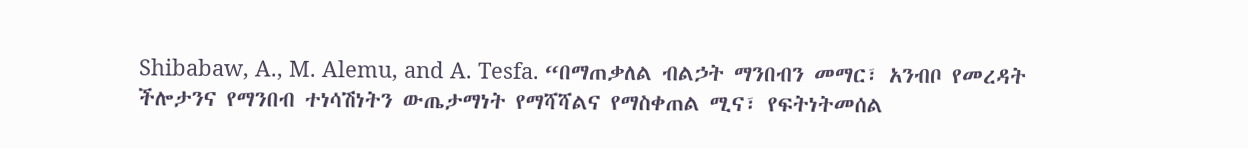Shibabaw, A., M. Alemu, and A. Tesfa. “በማጠቃለል ብልኃት ማንበብን መማር፣ አንብቦ የመረዳት ችሎታንና የማንበብ ተነሳሽነትን ውጤታማነት የማሻሻልና የማስቀጠል ሚና፣ የፍትነትመሰል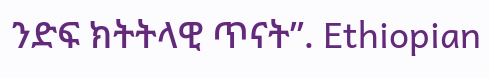ንድፍ ክትትላዊ ጥናት”. Ethiopian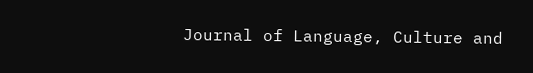Journal of Language, Culture and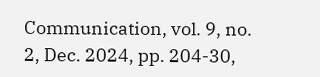Communication, vol. 9, no. 2, Dec. 2024, pp. 204-30,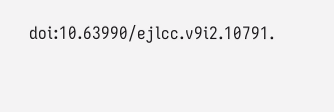doi:10.63990/ejlcc.v9i2.10791.